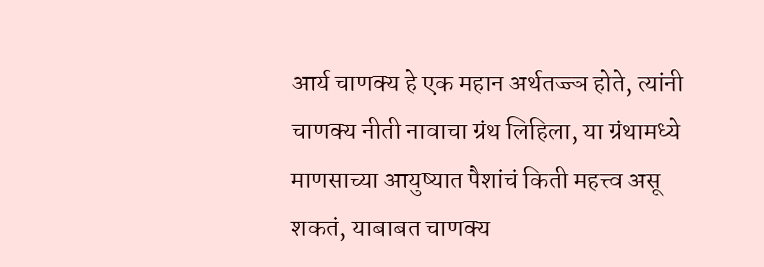आर्य चाणक्य हे एक महान अर्थतज्ज्ञ होते, त्यांनी चाणक्य नीती नावाचा ग्रंथ लिहिला, या ग्रंथामध्ये माणसाच्या आयुष्यात पैशांचं किती महत्त्व असू शकतं, याबाबत चाणक्य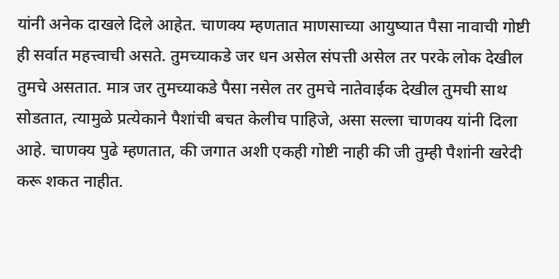यांनी अनेक दाखले दिले आहेत. चाणक्य म्हणतात माणसाच्या आयुष्यात पैसा नावाची गोष्टी ही सर्वात महत्त्वाची असते. तुमच्याकडे जर धन असेल संपत्ती असेल तर परके लोक देखील तुमचे असतात. मात्र जर तुमच्याकडे पैसा नसेल तर तुमचे नातेवाईक देखील तुमची साथ सोडतात, त्यामुळे प्रत्येकाने पैशांची बचत केलीच पाहिजे, असा सल्ला चाणक्य यांनी दिला आहे. चाणक्य पुढे म्हणतात, की जगात अशी एकही गोष्टी नाही की जी तुम्ही पैशांनी खरेदी करू शकत नाहीत.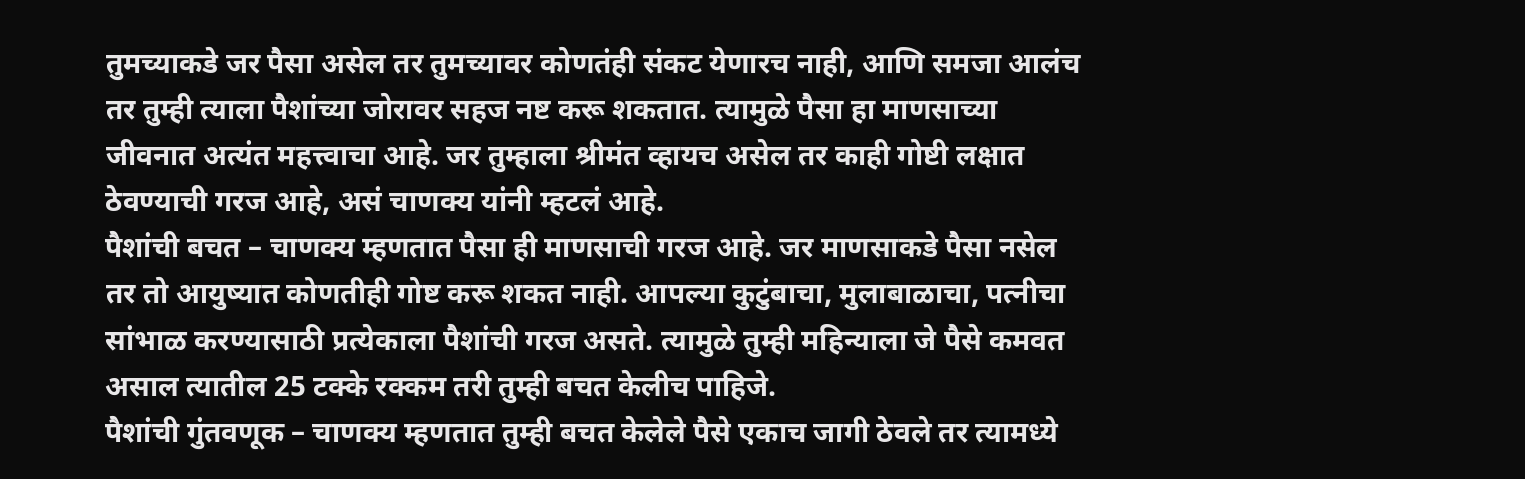तुमच्याकडे जर पैसा असेल तर तुमच्यावर कोणतंही संकट येणारच नाही, आणि समजा आलंच तर तुम्ही त्याला पैशांच्या जोरावर सहज नष्ट करू शकतात. त्यामुळे पैसा हा माणसाच्या जीवनात अत्यंत महत्त्वाचा आहे. जर तुम्हाला श्रीमंत व्हायच असेल तर काही गोष्टी लक्षात ठेवण्याची गरज आहे, असं चाणक्य यांनी म्हटलं आहे.
पैशांची बचत – चाणक्य म्हणतात पैसा ही माणसाची गरज आहे. जर माणसाकडे पैसा नसेल तर तो आयुष्यात कोणतीही गोष्ट करू शकत नाही. आपल्या कुटुंबाचा, मुलाबाळाचा, पत्नीचा सांभाळ करण्यासाठी प्रत्येकाला पैशांची गरज असते. त्यामुळे तुम्ही महिन्याला जे पैसे कमवत असाल त्यातील 25 टक्के रक्कम तरी तुम्ही बचत केलीच पाहिजे.
पैशांची गुंतवणूक – चाणक्य म्हणतात तुम्ही बचत केलेले पैसे एकाच जागी ठेवले तर त्यामध्ये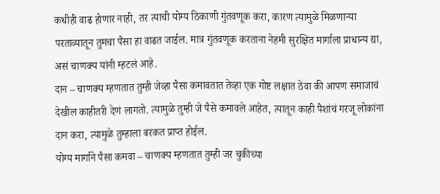कधीही वाढ होणार नाही, तर त्याची योग्य ठिकाणी गुंतवणूक करा, कारण त्यामुळे मिळणाऱ्या परताव्यातून तुमचा पैसा हा वाढत जाईल. मात्र गुंतवणूक करताना नेहमी सुरक्षित मार्गाला प्राधान्य द्या, असं चाणक्य यांनी म्हटलं आहे.
दान – चाणक्य म्हणतात तुम्ही जेव्हा पैसा कमावतात तेव्हा एक गोष्ट लक्षात ठेवा की आपण समाजाचं देखील काहीतरी देणं लागतो. त्यामुळे तुम्ही जे पैसे कमावले आहेत, त्यातून काही पैशांचं गरजू लोकांना दान करा, त्यामुळे तुम्हाला बरकत प्राप्त होईल.
योग्य मार्गाने पैसा कमवा – चाणक्य म्हणतात तुम्ही जर चुकीच्या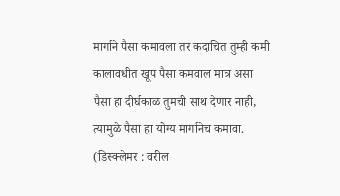मार्गाने पैसा कमावला तर कदाचित तुम्ही कमी कालावधीत खूप पैसा कमवाल मात्र असा पैसा हा दीर्घकाळ तुमची साथ देणार नाही, त्यामुळे पैसा हा योग्य मार्गानेच कमावा.
(डिस्क्लेमर : वरील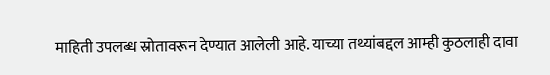माहिती उपलब्ध स्रोतावरून देण्यात आलेली आहे. याच्या तथ्यांबद्दल आम्ही कुठलाही दावा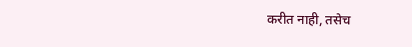करीत नाही, तसेच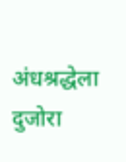अंधश्रद्धेला दुजोरा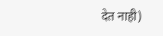देत नाही)